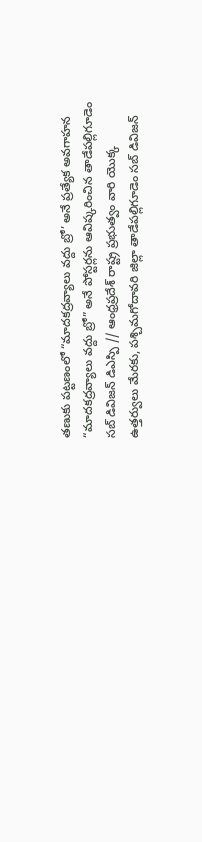తణుకు పట్టణంలో “మాదకద్రవ్యాలు వద్దు బ్రో’ అనే ప్రత్యేక అవగాహన
“మాదకద్రవ్యాలు వద్దు బ్రో” అనే పోస్టర్లను ఆవిష్కరించిన తాడేపల్లిగూడెం సబ్ డివిజన్ డిఎస్పి // ఆంధ్రప్రదేశ్ రాష్ట్ర ప్రభుత్వం వారి యొక్క ఉత్తర్వులు మేరకు, పశ్చిమగోదావరి జిల్లా తాడేపల్లిగూడెం సబ్ డివిజన్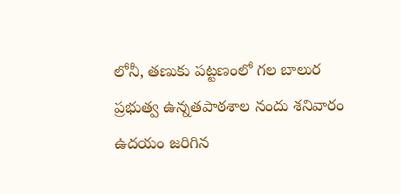లోనీ, తణుకు పట్టణంలో గల బాలుర ప్రభుత్వ ఉన్నతపాఠశాల నందు శనివారం ఉదయం జరిగిన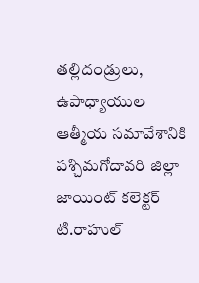తల్లిదండ్రులు, ఉపాధ్యాయుల ఆత్మీయ సమావేశానికి పశ్చిమగోదావరి జిల్లా జాయింట్ కలెక్టర్ టి.రాహుల్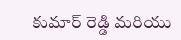కుమార్ రెడ్డి మరియు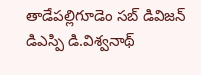తాడేపల్లిగూడెం సబ్ డివిజన్ డిఎస్పి డి.విశ్వనాథ్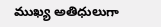ముఖ్య అతిధులుగా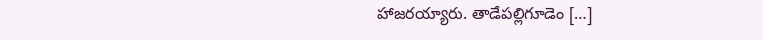హాజరయ్యారు. తాడేపల్లిగూడెం […]